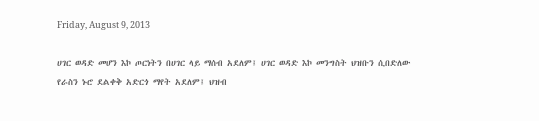Friday, August 9, 2013

ሀገር ወዳድ መሆን እኮ ጦርነትን በሀገር ላይ ማሰብ አደለም፤ ሀገር ወዳድ እኮ መንግስት ህዝቡን ሲበድለው የራስን ኑሮ ደልቀቅ አድርጎ ማየት አደለም፤ ህዝብ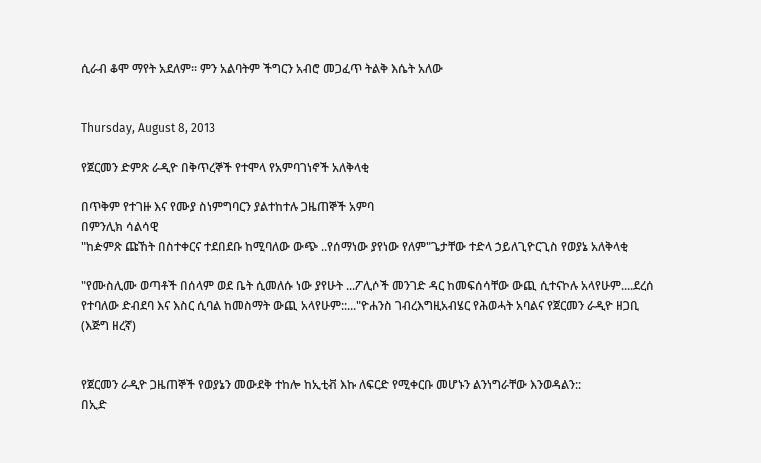ሲራብ ቆሞ ማየት አደለም፡፡ ምን አልባትም ችግርን አብሮ መጋፈጥ ትልቅ እሴት አለው


Thursday, August 8, 2013

የጀርመን ድምጽ ራዲዮ በቅጥረኞች የተሞላ የአምባገነኖች አለቅላቂ

በጥቅም የተገዙ እና የሙያ ስነምግባርን ያልተከተሉ ጋዜጠኞች አምባ
በምንሊክ ሳልሳዊ
"ከዽምጽ ጩኸት በስተቀርና ተደበደቡ ከሚባለው ውጭ ..የሰማነው ያየነው የለም"ጌታቸው ተድላ ኃይለጊዮርጊስ የወያኔ አለቅላቂ

"የሙስሊሙ ወጣቶች በሰላም ወደ ቤት ሲመለሱ ነው ያየሁት ...ፖሊሶች መንገድ ዳር ከመፍሰሳቸው ውጪ ሲተናኮሉ አላየሁም....ደረሰ የተባለው ድብደባ እና እስር ሲባል ከመስማት ውጪ አላየሁም::..."ዮሐንስ ገብረእግዚአብሄር የሕወሓት አባልና የጀርመን ራዲዮ ዘጋቢ (እጅግ ዘረኛ)


የጀርመን ራዲዮ ጋዜጠኞች የወያኔን መውደቅ ተከሎ ከኢቲቭ እኩ ለፍርድ የሚቀርቡ መሆኑን ልንነግራቸው እንወዳልን::
በኢድ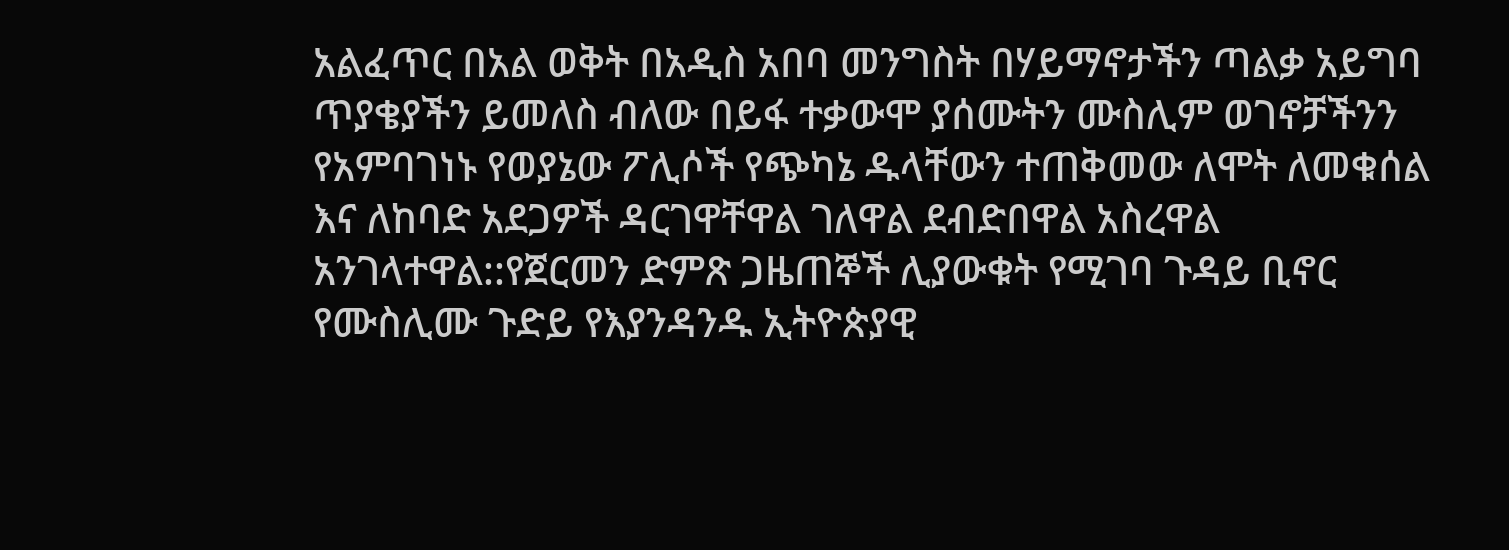አልፈጥር በአል ወቅት በአዲስ አበባ መንግስት በሃይማኖታችን ጣልቃ አይግባ ጥያቄያችን ይመለስ ብለው በይፋ ተቃውሞ ያሰሙትን ሙስሊም ወገኖቻችንን የአምባገነኑ የወያኔው ፖሊሶች የጭካኔ ዱላቸውን ተጠቅመው ለሞት ለመቁሰል እና ለከባድ አደጋዎች ዳርገዋቸዋል ገለዋል ደብድበዋል አስረዋል አንገላተዋል::የጀርመን ድምጽ ጋዜጠኞች ሊያውቁት የሚገባ ጉዳይ ቢኖር የሙስሊሙ ጉድይ የእያንዳንዱ ኢትዮጵያዊ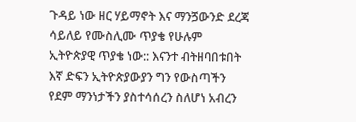ጉዳይ ነው ዘር ሃይማኖት እና ማንጛውንድ ደረጃ ሳይለይ የሙስሊሙ ጥያቄ የሁሉም ኢትዮጵያዊ ጥያቄ ነው:: እናንተ ብትዘባበቱበት እኛ ድፍን ኢትዮጵያውያን ግን የውስጣችን የደም ማንነታችን ያስተሳሰረን ስለሆነ አብረን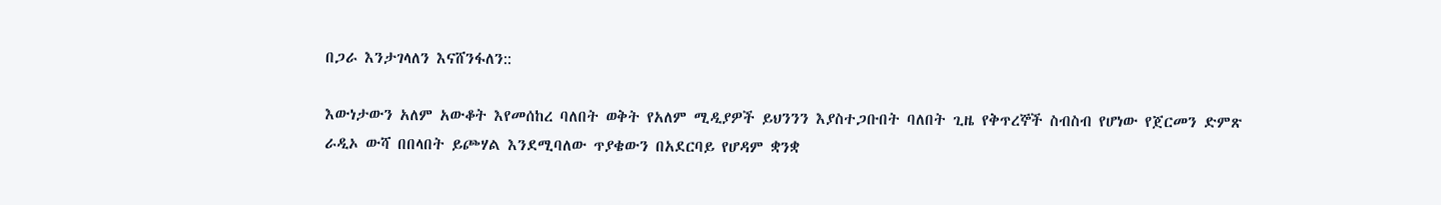በጋራ እንታገላለን እናሸንፋለን::

እውነታውን አለም አውቆት እየመሰከረ ባለበት ወቅት የአለም ሚዲያዎች ይህንንን እያስተጋቡበት ባለበት ጊዜ የቅጥረኞች ስብስብ የሆነው የጀርመን ድምጽ ራዲኦ ውሻ በበላበት ይጮሃል እንደሚባለው ጥያቄውን በአደርባይ የሆዳም ቋንቋ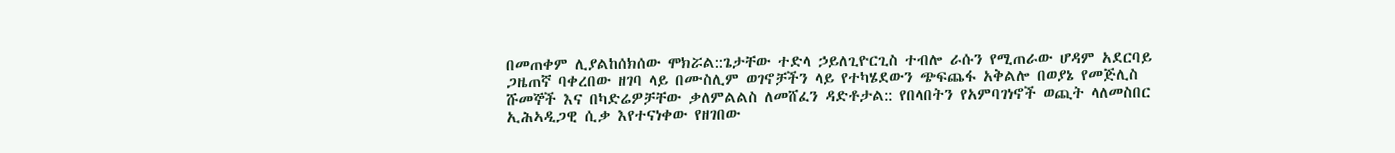በመጠቀም ሊያልከሰክሰው ሞክሯል::ጌታቸው ተድላ ኃይለጊዮርጊስ ተብሎ ራሱን የሚጠራው ሆዳም አደርባይ ጋዜጠኛ ባቀረበው ዘገባ ላይ በሙስሊም ወገኖቻችን ላይ የተካሄደውን ጭፍጨፋ አቅልሎ በወያኔ የመጅሊስ ሹመኞች እና በካድሬዎቻቸው ቃለምልልስ ለመሸፈን ዳድቶታል:: የበላበትን የአምባገነኖች ወጪት ላለመስበር ኢሕኣዲጋዊ ሲቃ እየተናነቀው የዘገበው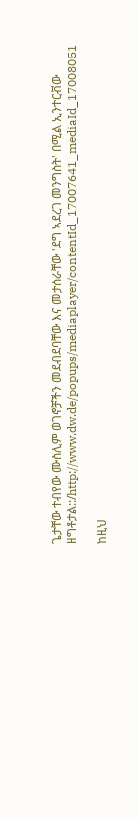ጌታቸው ተብየው ሙስሊም ወገኖቻችን መደብደባቸው እና መታሰራቸው 'ደግ ኣደረገ መንግስት' በሚል ኢንተርቭው ዘግቶታል::/http://www.dw.de/popups/mediaplayer/contentId_17007641_mediaId_17008051

ከዚህ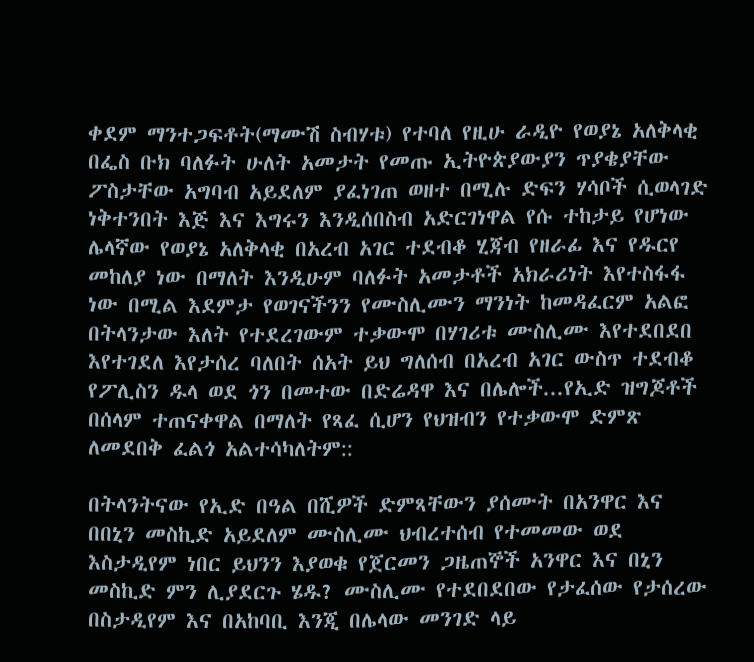ቀደም ማንተጋፍቶት(ማሙሽ ስብሃቱ) የተባለ የዚሁ ራዲዮ የወያኔ አለቅላቂ  በፌስ ቡክ ባለፉት ሁለት አመታት የመጡ ኢትዮጵያውያን ጥያቄያቸው ፖስታቸው አግባብ አይደለም ያፈነገጠ ወዘተ በሚሉ ድፍን ሃሳቦች ሲወላገድ ነቅተንበት እጅ እና እግሩን እንዲሰበስብ አድርገነዋል የሱ ተከታይ የሆነው ሌላኛው የወያኔ አለቅላቂ በአረብ አገር ተደብቆ ሂጃብ የዘራፊ እና የዱርየ መከለያ ነው በማለት እንዲሁም ባለፉት አመታቶች አክራሪነት እየተስፋፋ ነው በሚል እደምታ የወገናችንን የሙስሊሙን ማንነት ከመዳፈርም አልፎ በትላንታው እለት የተደረገውም ተቃውሞ በሃገሪቱ ሙስሊሙ እየተደበደበ እየተገደለ እየታሰረ ባለበት ሰአት ይህ ግለሰብ በአረብ አገር ውስጥ ተደብቆ የፖሊስን ዱላ ወደ ጎን በመተው በድሬዳዋ እና በሌሎች...የኢድ ዝግጆቶች በሰላም ተጠናቀዋል በማለት የጻፈ ሲሆን የህዝብን የተቃውሞ ድምጽ ለመደበቅ ፈልጎ አልተሳካለትም::

በትላንትናው የኢድ በዓል በሺዎች ድምጻቸውን ያሰሙት በአንዋር እና በበኒን መስኪድ አይደለም ሙስሊሙ ህብረተሰብ የተመመው ወደ እስታዲየም ነበር ይህንን እያወቁ የጀርመን ጋዜጠኞች አንዋር እና በኒን መስኪድ ምን ሊያደርጉ ሄዱ? ሙስሊሙ የተደበደበው የታፈሰው የታሰረው በስታዲየም እና በአከባቢ እንጂ በሌላው መንገድ ላይ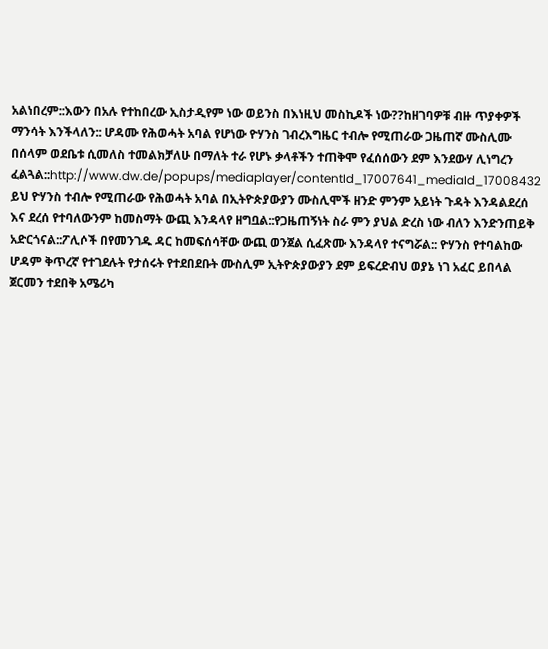አልነበረም::እውን በአሉ የተከበረው ኢስታዲየም ነው ወይንስ በእነዚህ መስኪዶች ነው??ከዘገባዎቹ ብዙ ጥያቀዎች ማንሳት እንችላለን:: ሆዳሙ የሕወሓት አባል የሆነው ዮሃንስ ገብረእግዜር ተብሎ የሚጠራው ጋዜጠኛ ሙስሊሙ በሰላም ወደቤቱ ሲመለስ ተመልክቻለሁ በማለት ተራ የሆኑ ቃላቶችን ተጠቅሞ የፈሰሰውን ደም እንደውሃ ሊነግረን ፈልጓል::http://www.dw.de/popups/mediaplayer/contentId_17007641_mediaId_17008432 ይህ ዮሃንስ ተብሎ የሚጠራው የሕወሓት አባል በኢትዮጵያውያን ሙስሊሞች ዘንድ ምንም አይነት ጉዳት እንዳልደረሰ እና ደረሰ የተባለውንም ከመስማት ውጪ እንዳላየ ዘግቧል::የጋዜጠኝነት ስራ ምን ያህል ድረስ ነው ብለን እንድንጠይቅ አድርጎናል::ፖሊሶች በየመንገዱ ዳር ከመፍሰሳቸው ውጪ ወንጀል ሲፈጽሙ እንዳላየ ተናግሯል:: ዮሃንስ የተባልከው ሆዳም ቅጥረኛ የተገደሉት የታሰሩት የተደበደቡት ሙስሊም ኢትዮጵያውያን ደም ይፍረድብህ ወያኔ ነገ አፈር ይበላል ጀርመን ተደበቅ አሜሪካ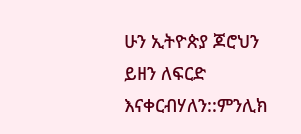ሁን ኢትዮጵያ ጆሮህን ይዘን ለፍርድ እናቀርብሃለን::ምንሊክ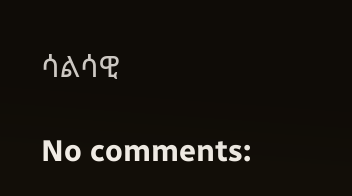ሳልሳዊ

No comments: